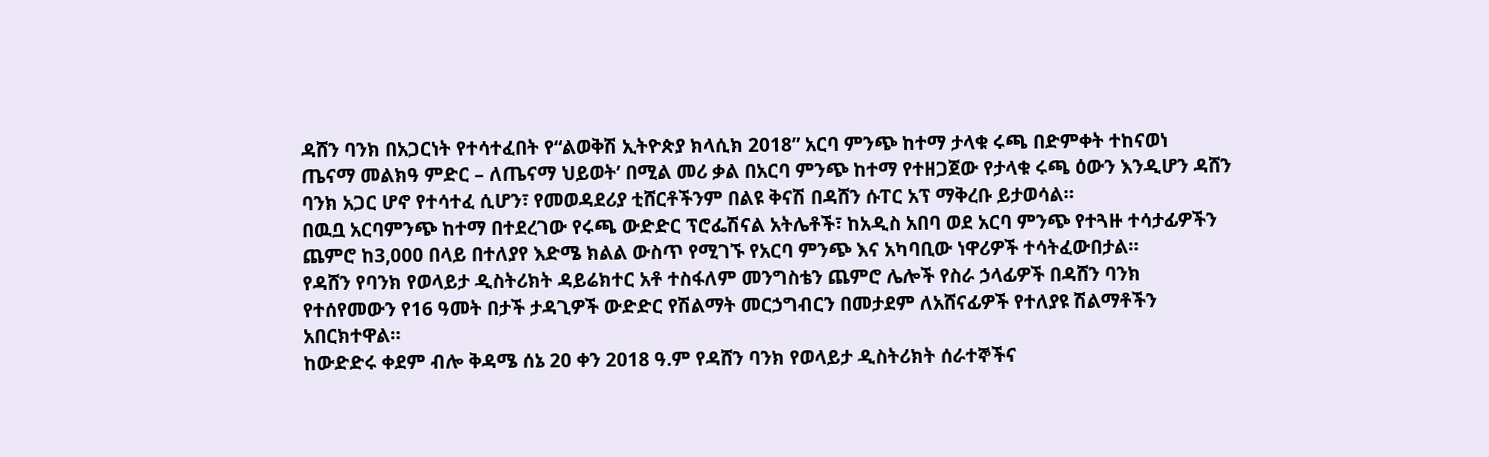ዳሸን ባንክ በአጋርነት የተሳተፈበት የ“ልወቅሽ ኢትዮጵያ ክላሲክ 2018” አርባ ምንጭ ከተማ ታላቁ ሩጫ በድምቀት ተከናወነ
ጤናማ መልክዓ ምድር – ለጤናማ ህይወት’ በሚል መሪ ቃል በአርባ ምንጭ ከተማ የተዘጋጀው የታላቁ ሩጫ ዕውን እንዲሆን ዳሸን ባንክ አጋር ሆኖ የተሳተፈ ሲሆን፣ የመወዳደሪያ ቲሸርቶችንም በልዩ ቅናሽ በዳሸን ሱፐር አፕ ማቅረቡ ይታወሳል።
በዉቧ አርባምንጭ ከተማ በተደረገው የሩጫ ውድድር ፕሮፌሽናል አትሌቶች፣ ከአዲስ አበባ ወደ አርባ ምንጭ የተጓዙ ተሳታፊዎችን ጨምሮ ከ3,000 በላይ በተለያየ እድሜ ክልል ውስጥ የሚገኙ የአርባ ምንጭ እና አካባቢው ነዋሪዎች ተሳትፈውበታል።
የዳሸን የባንክ የወላይታ ዲስትሪክት ዳይሬክተር አቶ ተስፋለም መንግስቴን ጨምሮ ሌሎች የስራ ኃላፊዎች በዳሸን ባንክ የተሰየመውን የ16 ዓመት በታች ታዳጊዎች ውድድር የሽልማት መርኃግብርን በመታደም ለአሸናፊዎች የተለያዩ ሽልማቶችን አበርክተዋል።
ከውድድሩ ቀደም ብሎ ቅዳሜ ሰኔ 20 ቀን 2018 ዓ.ም የዳሸን ባንክ የወላይታ ዲስትሪክት ሰራተኞችና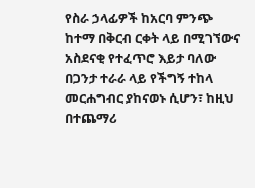የስራ ኃላፊዎች ከአርባ ምንጭ ከተማ በቅርብ ርቀት ላይ በሚገኘውና አስደናቂ የተፈጥሮ እይታ ባለው በጋንታ ተራራ ላይ የችግኝ ተከላ መርሐግብር ያከናወኑ ሲሆን፣ ከዚህ በተጨማሪ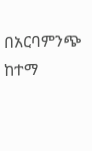በአርባምንጭ ከተማ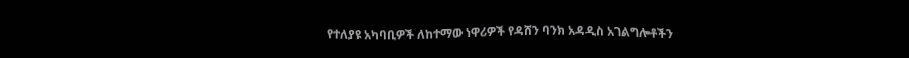የተለያዩ አካባቢዎች ለከተማው ነዋሪዎች የዳሸን ባንክ አዳዲስ አገልግሎቶችን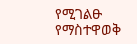የሚገልፁ የማስተዋወቅ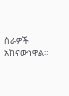ስራዎች አከናውነዋል።